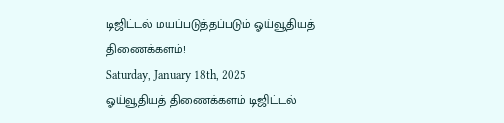டிஜிட்டல் மயப்படுத்தப்படும் ஓய்வூதியத் திணைக்களம்!
Saturday, January 18th, 2025
ஓய்வூதியத் திணைக்களம் டிஜிட்டல்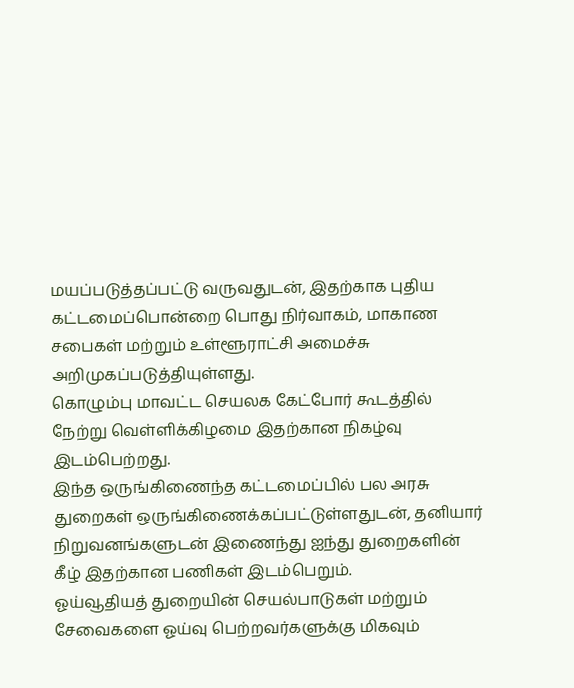மயப்படுத்தப்பட்டு வருவதுடன், இதற்காக புதிய கட்டமைப்பொன்றை பொது நிர்வாகம், மாகாண சபைகள் மற்றும் உள்ளூராட்சி அமைச்சு அறிமுகப்படுத்தியுள்ளது.
கொழும்பு மாவட்ட செயலக கேட்போர் கூடத்தில் நேற்று வெள்ளிக்கிழமை இதற்கான நிகழ்வு இடம்பெற்றது.
இந்த ஒருங்கிணைந்த கட்டமைப்பில் பல அரசு துறைகள் ஒருங்கிணைக்கப்பட்டுள்ளதுடன், தனியார் நிறுவனங்களுடன் இணைந்து ஐந்து துறைகளின் கீழ் இதற்கான பணிகள் இடம்பெறும்.
ஓய்வூதியத் துறையின் செயல்பாடுகள் மற்றும் சேவைகளை ஓய்வு பெற்றவர்களுக்கு மிகவும்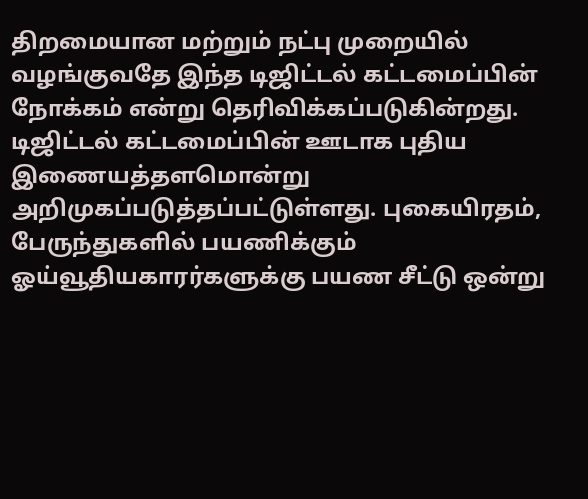திறமையான மற்றும் நட்பு முறையில் வழங்குவதே இந்த டிஜிட்டல் கட்டமைப்பின் நோக்கம் என்று தெரிவிக்கப்படுகின்றது.
டிஜிட்டல் கட்டமைப்பின் ஊடாக புதிய இணையத்தளமொன்று அறிமுகப்படுத்தப்பட்டுள்ளது. புகையிரதம், பேருந்துகளில் பயணிக்கும் ஓய்வூதியகாரர்களுக்கு பயண சீட்டு ஒன்று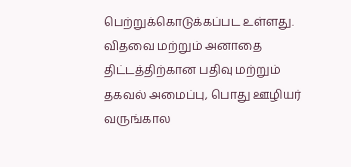பெற்றுக்கொடுக்கப்பட உள்ளது.
விதவை மற்றும் அனாதை திட்டத்திற்கான பதிவு மற்றும் தகவல் அமைப்பு, பொது ஊழியர் வருங்கால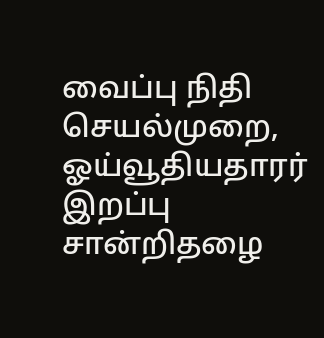வைப்பு நிதி செயல்முறை, ஓய்வூதியதாரர் இறப்பு சான்றிதழை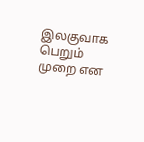இலகுவாக பெறும் முறை என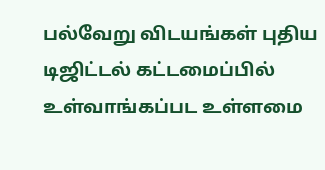பல்வேறு விடயங்கள் புதிய டிஜிட்டல் கட்டமைப்பில் உள்வாங்கப்பட உள்ளமை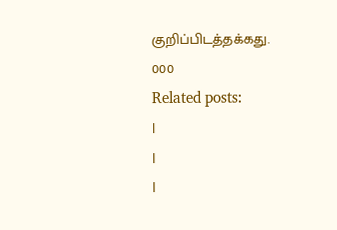குறிப்பிடத்தக்கது.
000
Related posts:
|
|
|